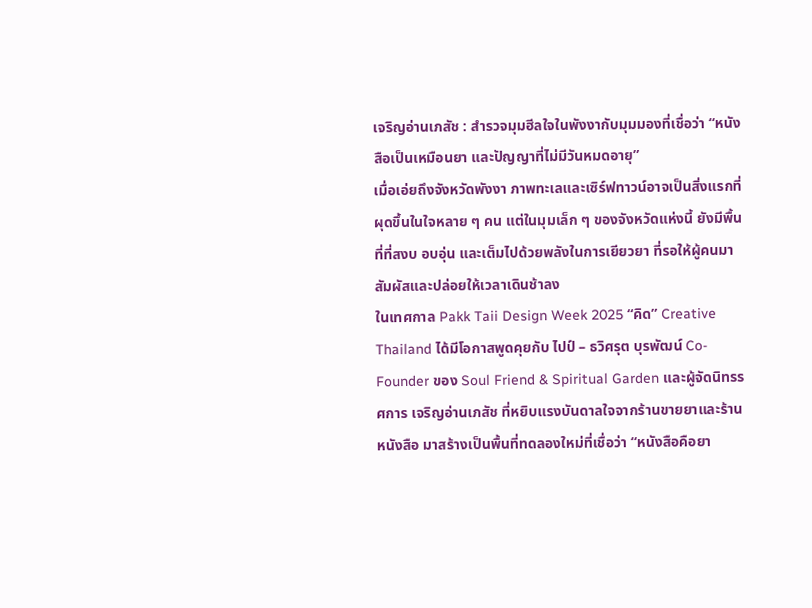เจริญอ่านเภสัช : สำรวจมุมฮีลใจในพังงากับมุมมองที่เชื่อว่า “หนังสือเป็นเหมือนยา และปัญญาที่ไม่มีวันหมดอายุ”
เมื่อเอ่ยถึงจังหวัดพังงา ภาพทะเลและเซิร์ฟทาวน์อาจเป็นสิ่งแรกที่ผุดขึ้นในใจหลาย ๆ คน แต่ในมุมเล็ก ๆ ของจังหวัดแห่งนี้ ยังมีพื้นที่ที่สงบ อบอุ่น และเต็มไปด้วยพลังในการเยียวยา ที่รอให้ผู้คนมาสัมผัสและปล่อยให้เวลาเดินช้าลง
ในเทศกาล Pakk Taii Design Week 2025 “คิด” Creative Thailand ได้มีโอกาสพูดคุยกับ ไปป์ – ธวิศรุต บุรพัฒน์ Co-Founder ของ Soul Friend & Spiritual Garden และผู้จัดนิทรรศการ เจริญอ่านเภสัช ที่หยิบแรงบันดาลใจจากร้านขายยาและร้านหนังสือ มาสร้างเป็นพื้นที่ทดลองใหม่ที่เชื่อว่า “หนังสือคือยา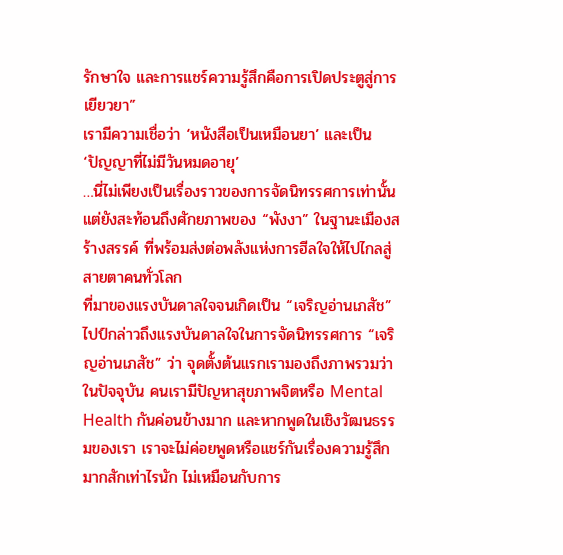รักษาใจ และการแชร์ความรู้สึกคือการเปิดประตูสู่การเยียวยา”
เรามีความเชื่อว่า ‘หนังสือเป็นเหมือนยา’ และเป็น ‘ปัญญาที่ไม่มีวันหมดอายุ’
…นี่ไม่เพียงเป็นเรื่องราวของการจัดนิทรรศการเท่านั้น แต่ยังสะท้อนถึงศักยภาพของ “พังงา” ในฐานะเมืองสร้างสรรค์ ที่พร้อมส่งต่อพลังแห่งการฮีลใจให้ไปไกลสู่สายตาคนทั่วโลก
ที่มาของแรงบันดาลใจจนเกิดเป็น “เจริญอ่านเภสัช”
ไปป์กล่าวถึงแรงบันดาลใจในการจัดนิทรรศการ “เจริญอ่านเภสัช” ว่า จุดตั้งต้นแรกเรามองถึงภาพรวมว่าในปัจจุบัน คนเรามีปัญหาสุขภาพจิตหรือ Mental Health กันค่อนข้างมาก และหากพูดในเชิงวัฒนธรรมของเรา เราจะไม่ค่อยพูดหรือแชร์กันเรื่องความรู้สึกมากสักเท่าไรนัก ไม่เหมือนกับการ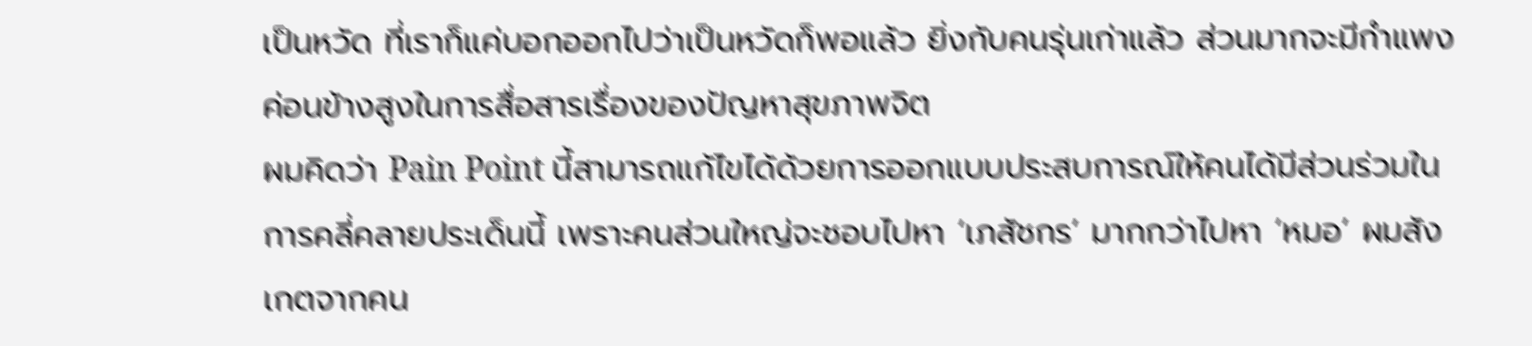เป็นหวัด ที่เราก็แค่บอกออกไปว่าเป็นหวัดก็พอแล้ว ยิ่งกับคนรุ่นเก่าแล้ว ส่วนมากจะมีกำแพงค่อนข้างสูงในการสื่อสารเรื่องของปัญหาสุขภาพจิต
ผมคิดว่า Pain Point นี้สามารถแก้ไขได้ด้วยการออกแบบประสบการณ์ให้คนได้มีส่วนร่วมในการคลี่คลายประเด็นนี้ เพราะคนส่วนใหญ่จะชอบไปหา ‘เภสัชกร’ มากกว่าไปหา ‘หมอ’ ผมสังเกตจากคน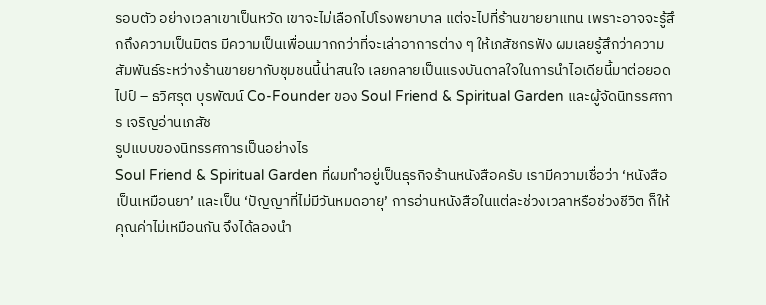รอบตัว อย่างเวลาเขาเป็นหวัด เขาจะไม่เลือกไปโรงพยาบาล แต่จะไปที่ร้านขายยาแทน เพราะอาจจะรู้สึกถึงความเป็นมิตร มีความเป็นเพื่อนมากกว่าที่จะเล่าอาการต่าง ๆ ให้เภสัชกรฟัง ผมเลยรู้สึกว่าความสัมพันธ์ระหว่างร้านขายยากับชุมชนนี้น่าสนใจ เลยกลายเป็นแรงบันดาลใจในการนำไอเดียนี้มาต่อยอด
ไปป์ – ธวิศรุต บุรพัฒน์ Co-Founder ของ Soul Friend & Spiritual Garden และผู้จัดนิทรรศการ เจริญอ่านเภสัช
รูปแบบของนิทรรศการเป็นอย่างไร
Soul Friend & Spiritual Garden ที่ผมทำอยู่เป็นธุรกิจร้านหนังสือครับ เรามีความเชื่อว่า ‘หนังสือเป็นเหมือนยา’ และเป็น ‘ปัญญาที่ไม่มีวันหมดอายุ’ การอ่านหนังสือในแต่ละช่วงเวลาหรือช่วงชีวิต ก็ให้คุณค่าไม่เหมือนกัน จึงได้ลองนำ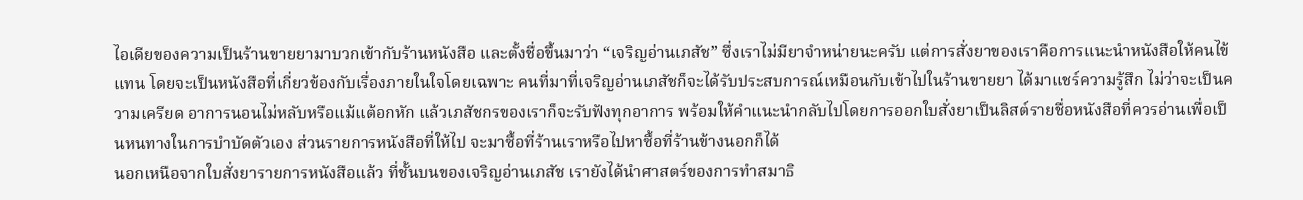ไอเดียของความเป็นร้านขายยามาบวกเข้ากับร้านหนังสือ และตั้งชื่อขึ้นมาว่า “เจริญอ่านเภสัช” ซึ่งเราไม่มียาจำหน่ายนะครับ แต่การสั่งยาของเราคือการแนะนำหนังสือให้คนไข้แทน โดยจะเป็นหนังสือที่เกี่ยวข้องกับเรื่องภายในใจโดยเฉพาะ คนที่มาที่เจริญอ่านเภสัชก็จะได้รับประสบการณ์เหมือนกับเข้าไปในร้านขายยา ได้มาแชร์ความรู้สึก ไม่ว่าจะเป็นความเครียด อาการนอนไม่หลับหรือแม้แต้อกหัก แล้วเภสัชกรของเราก็จะรับฟังทุกอาการ พร้อมให้คำแนะนำกลับไปโดยการออกใบสั่งยาเป็นลิสต์รายชื่อหนังสือที่ควรอ่านเพื่อเป็นหนทางในการบำบัดตัวเอง ส่วนรายการหนังสือที่ให้ไป จะมาซื้อที่ร้านเราหรือไปหาซื้อที่ร้านข้างนอกก็ได้
นอกเหนือจากใบสั่งยารายการหนังสือแล้ว ที่ชั้นบนของเจริญอ่านเภสัช เรายังได้นำศาสตร์ของการทำสมาธิ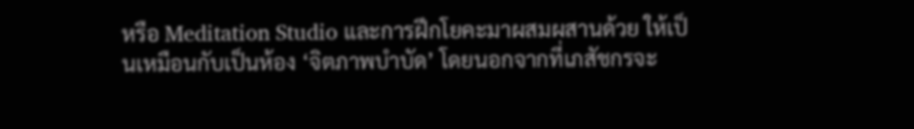หรือ Meditation Studio และการฝึกโยคะมาผสมผสานด้วย ให้เป็นเหมือนกับเป็นห้อง ‘จิตภาพบำบัด’ โดยนอกจากที่เภสัชกรจะ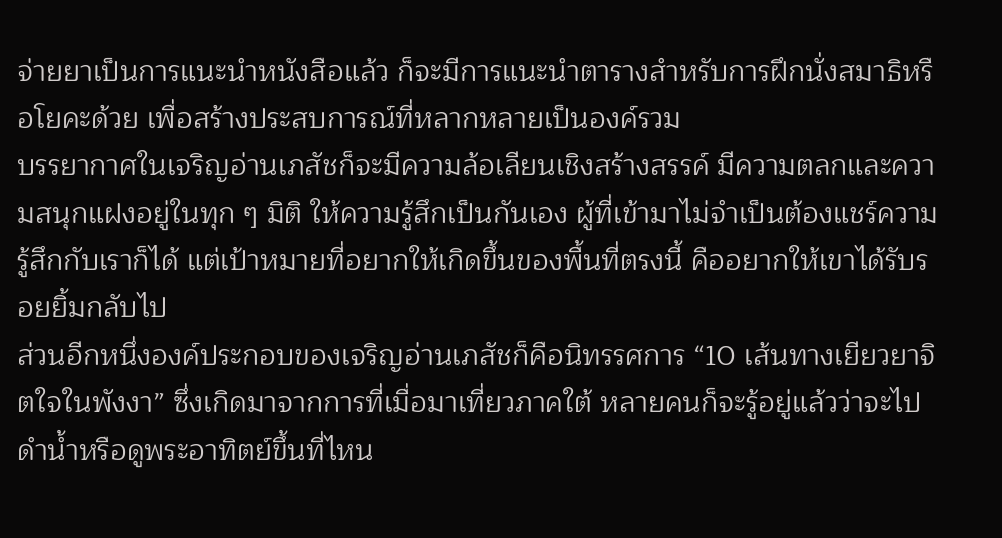จ่ายยาเป็นการแนะนำหนังสือแล้ว ก็จะมีการแนะนำตารางสำหรับการฝึกนั่งสมาธิหรือโยคะด้วย เพื่อสร้างประสบการณ์ที่หลากหลายเป็นองค์รวม
บรรยากาศในเจริญอ่านเภสัชก็จะมีความล้อเลียนเชิงสร้างสรรค์ มีความตลกและความสนุกแฝงอยู่ในทุก ๆ มิติ ให้ความรู้สึกเป็นกันเอง ผู้ที่เข้ามาไม่จำเป็นต้องแชร์ความรู้สึกกับเราก็ได้ แต่เป้าหมายที่อยากให้เกิดขึ้นของพื้นที่ตรงนี้ คืออยากให้เขาได้รับรอยยิ้มกลับไป
ส่วนอีกหนึ่งองค์ประกอบของเจริญอ่านเภสัชก็คือนิทรรศการ “10 เส้นทางเยียวยาจิตใจในพังงา” ซึ่งเกิดมาจากการที่เมื่อมาเที่ยวภาคใต้ หลายคนก็จะรู้อยู่แล้วว่าจะไปดำน้ำหรือดูพระอาทิตย์ขึ้นที่ไหน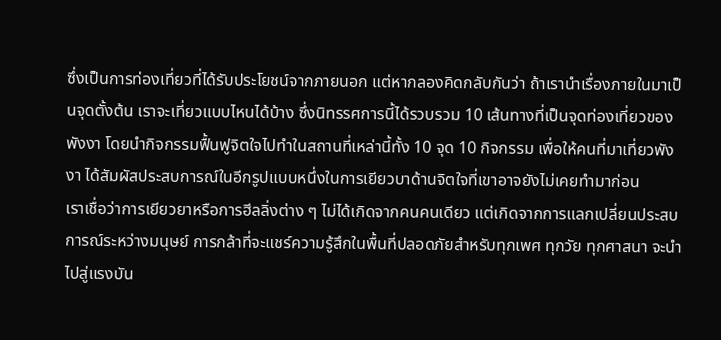ซึ่งเป็นการท่องเที่ยวที่ได้รับประโยชน์จากภายนอก แต่หากลองคิดกลับกันว่า ถ้าเรานำเรื่องภายในมาเป็นจุดตั้งต้น เราจะเที่ยวแบบไหนได้บ้าง ซึ่งนิทรรศการนี้ได้รวบรวม 10 เส้นทางที่เป็นจุดท่องเที่ยวของพังงา โดยนำกิจกรรมฟื้นฟูจิตใจไปทำในสถานที่เหล่านี้ทั้ง 10 จุด 10 กิจกรรม เพื่อให้คนที่มาเที่ยวพังงา ได้สัมผัสประสบการณ์ในอีกรูปแบบหนึ่งในการเยียวบาด้านจิตใจที่เขาอาจยังไม่เคยทำมาก่อน
เราเชื่อว่าการเยียวยาหรือการฮีลลิ่งต่าง ๆ ไม่ได้เกิดจากคนคนเดียว แต่เกิดจากการแลกเปลี่ยนประสบการณ์ระหว่างมนุษย์ การกล้าที่จะแชร์ความรู้สึกในพื้นที่ปลอดภัยสำหรับทุกเพศ ทุกวัย ทุกศาสนา จะนำไปสู่แรงบัน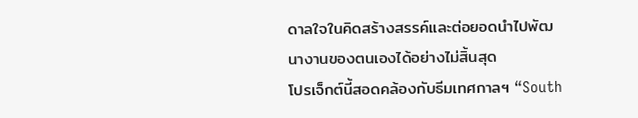ดาลใจในคิดสร้างสรรค์และต่อยอดนำไปพัฒนางานของตนเองได้อย่างไม่สิ้นสุด
โปรเจ็กต์นี้สอดคล้องกับธีมเทศกาลฯ “South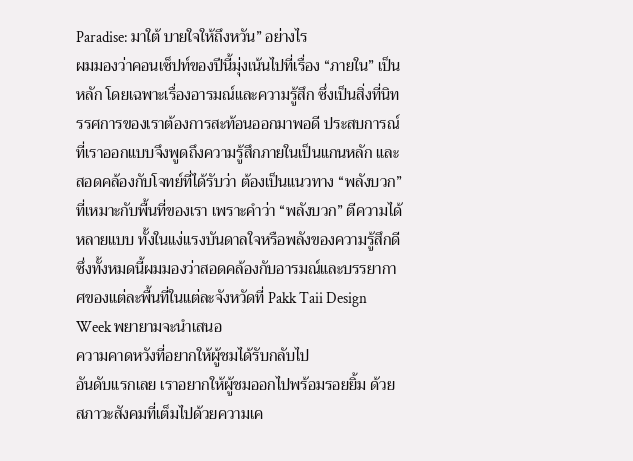Paradise: มาใต้ บายใจให้ถึงหวัน” อย่างไร
ผมมองว่าคอนเซ็ปท์ของปีนี้มุ่งเน้นไปที่เรื่อง “ภายใน” เป็นหลัก โดยเฉพาะเรื่องอารมณ์และความรู้สึก ซึ่งเป็นสิ่งที่นิทรรศการของเราต้องการสะท้อนออกมาพอดี ประสบการณ์ที่เราออกแบบจึงพูดถึงความรู้สึกภายในเป็นแกนหลัก และสอดคล้องกับโจทย์ที่ได้รับว่า ต้องเป็นแนวทาง “พลังบวก” ที่เหมาะกับพื้นที่ของเรา เพราะคำว่า “พลังบวก” ตีความได้หลายแบบ ทั้งในแง่แรงบันดาลใจหรือพลังของความรู้สึกดี ซึ่งทั้งหมดนี้ผมมองว่าสอดคล้องกับอารมณ์และบรรยากาศของแต่ละพื้นที่ในแต่ละจังหวัดที่ Pakk Taii Design Week พยายามจะนำเสนอ
ความคาดหวังที่อยากให้ผู้ชมได้รับกลับไป
อันดับแรกเลย เราอยากให้ผู้ชมออกไปพร้อมรอยยิ้ม ด้วยสภาวะสังคมที่เต็มไปด้วยความเค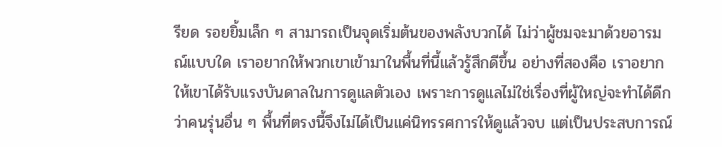รียด รอยยิ้มเล็ก ๆ สามารถเป็นจุดเริ่มต้นของพลังบวกได้ ไม่ว่าผู้ชมจะมาด้วยอารมณ์แบบใด เราอยากให้พวกเขาเข้ามาในพื้นที่นี้แล้วรู้สึกดีขึ้น อย่างที่สองคือ เราอยากให้เขาได้รับแรงบันดาลในการดูแลตัวเอง เพราะการดูแลไม่ใช่เรื่องที่ผู้ใหญ่จะทำได้ดีกว่าคนรุ่นอื่น ๆ พื้นที่ตรงนี้จึงไม่ได้เป็นแค่นิทรรศการให้ดูแล้วจบ แต่เป็นประสบการณ์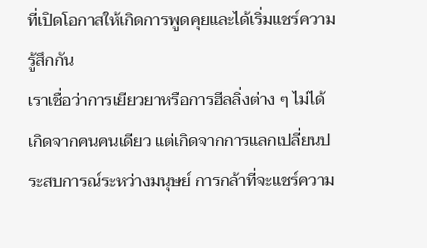ที่เปิดโอกาสให้เกิดการพูดคุยและได้เริ่มแชร์ความรู้สึกกัน
เราเชื่อว่าการเยียวยาหรือการฮีลลิ่งต่าง ๆ ไม่ได้เกิดจากคนคนเดียว แต่เกิดจากการแลกเปลี่ยนประสบการณ์ระหว่างมนุษย์ การกล้าที่จะแชร์ความ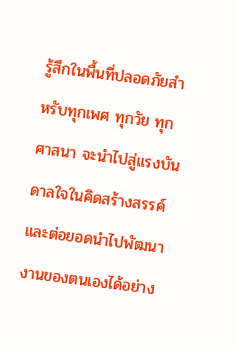รู้สึกในพื้นที่ปลอดภัยสำหรับทุกเพศ ทุกวัย ทุกศาสนา จะนำไปสู่แรงบันดาลใจในคิดสร้างสรรค์และต่อยอดนำไปพัฒนางานของตนเองได้อย่าง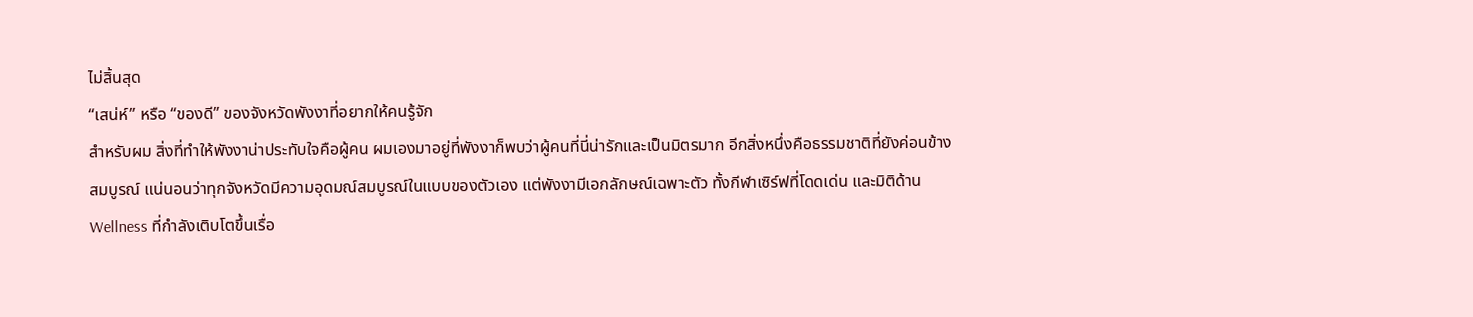ไม่สิ้นสุด
“เสน่ห์” หรือ “ของดี” ของจังหวัดพังงาที่อยากให้คนรู้จัก
สำหรับผม สิ่งที่ทำให้พังงาน่าประทับใจคือผู้คน ผมเองมาอยู่ที่พังงาก็พบว่าผู้คนที่นี่น่ารักและเป็นมิตรมาก อีกสิ่งหนึ่งคือธรรมชาติที่ยังค่อนข้างสมบูรณ์ แน่นอนว่าทุกจังหวัดมีความอุดมณ์สมบูรณ์ในแบบของตัวเอง แต่พังงามีเอกลักษณ์เฉพาะตัว ทั้งกีฬาเซิร์ฟที่โดดเด่น และมิติด้าน Wellness ที่กำลังเติบโตขึ้นเรื่อ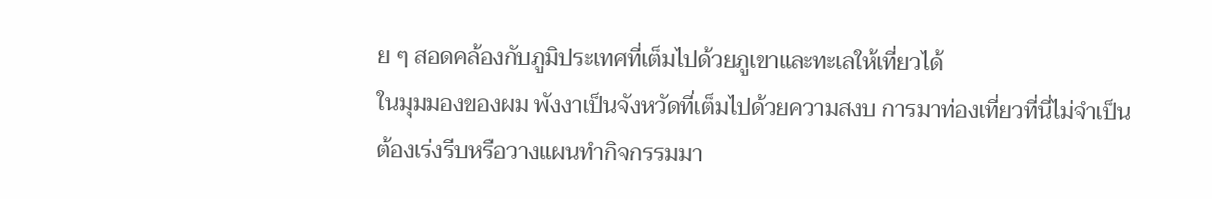ย ๆ สอดคล้องกับภูมิประเทศที่เต็มไปด้วยภูเขาและทะเลให้เที่ยวได้
ในมุมมองของผม พังงาเป็นจังหวัดที่เต็มไปด้วยความสงบ การมาท่องเที่ยวที่นี่ไม่จำเป็นต้องเร่งรีบหรือวางแผนทำกิจกรรมมา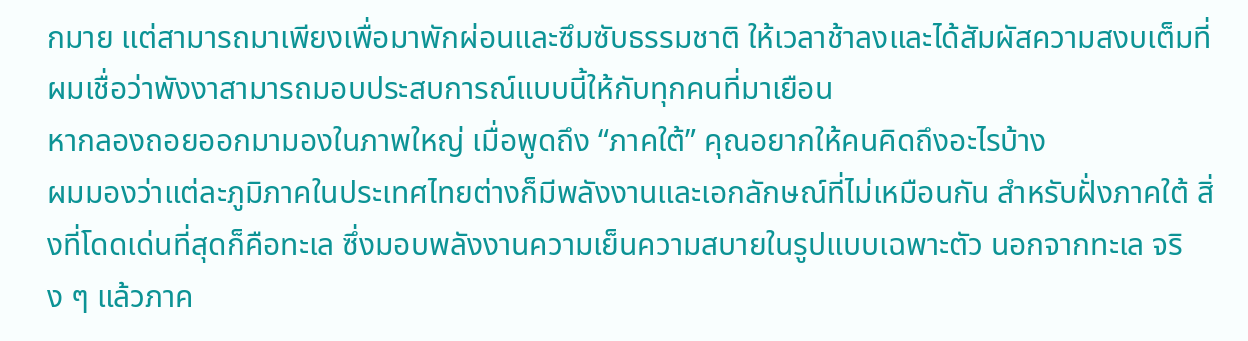กมาย แต่สามารถมาเพียงเพื่อมาพักผ่อนและซึมซับธรรมชาติ ให้เวลาช้าลงและได้สัมผัสความสงบเต็มที่ ผมเชื่อว่าพังงาสามารถมอบประสบการณ์แบบนี้ให้กับทุกคนที่มาเยือน
หากลองถอยออกมามองในภาพใหญ่ เมื่อพูดถึง “ภาคใต้” คุณอยากให้คนคิดถึงอะไรบ้าง
ผมมองว่าแต่ละภูมิภาคในประเทศไทยต่างก็มีพลังงานและเอกลักษณ์ที่ไม่เหมือนกัน สำหรับฝั่งภาคใต้ สิ่งที่โดดเด่นที่สุดก็คือทะเล ซึ่งมอบพลังงานความเย็นความสบายในรูปแบบเฉพาะตัว นอกจากทะเล จริง ๆ แล้วภาค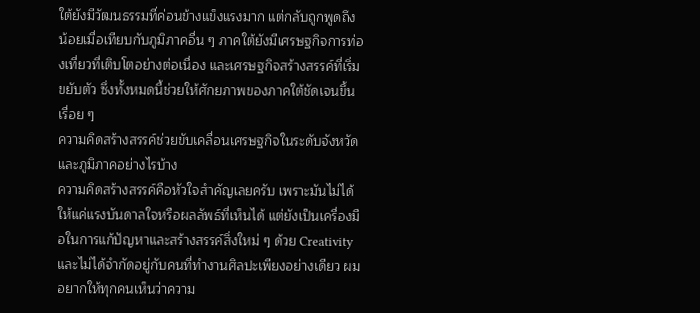ใต้ยังมีวัฒนธรรมที่ค่อนข้างแข็งแรงมาก แต่กลับถูกพูดถึงน้อยเมื่อเทียบกับภูมิภาคอื่น ๆ ภาคใต้ยังมีเศรษฐกิจการท่องเที่ยวที่เติบโตอย่างต่อเนื่อง และเศรษฐกิจสร้างสรรค์ที่เริ่มขยับตัว ซึ่งทั้งหมดนี้ช่วยให้ศักยภาพของภาคใต้ชัดเจนขึ้นเรื่อย ๆ
ความคิดสร้างสรรค์ช่วยขับเคลื่อนเศรษฐกิจในระดับจังหวัดและภูมิภาคอย่างไรบ้าง
ความคิดสร้างสรรค์คือหัวใจสำคัญเลยครับ เพราะมันไม่ได้ให้แค่แรงบันดาลใจหรือผลลัพธ์ที่เห็นได้ แต่ยังเป็นเครื่องมือในการแก้ปัญหาและสร้างสรรค์สิ่งใหม่ ๆ ด้วย Creativity และไม่ได้จำกัดอยู่กับคนที่ทำงานศิลปะเพียงอย่างเดียว ผมอยากให้ทุกคนเห็นว่าความ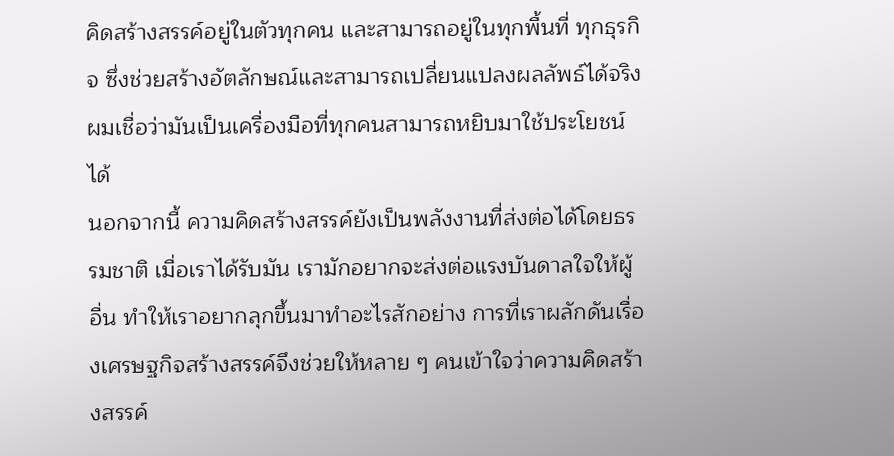คิดสร้างสรรค์อยู่ในตัวทุกคน และสามารถอยู่ในทุกพื้นที่ ทุกธุรกิจ ซึ่งช่วยสร้างอัตลักษณ์และสามารถเปลี่ยนแปลงผลลัพธ์ได้จริง ผมเชื่อว่ามันเป็นเครื่องมือที่ทุกคนสามารถหยิบมาใช้ประโยชน์ได้
นอกจากนี้ ความคิดสร้างสรรค์ยังเป็นพลังงานที่ส่งต่อได้โดยธรรมชาติ เมื่อเราได้รับมัน เรามักอยากจะส่งต่อแรงบันดาลใจให้ผู้อื่น ทำให้เราอยากลุกขึ้นมาทำอะไรสักอย่าง การที่เราผลักดันเรื่องเศรษฐกิจสร้างสรรค์จึงช่วยให้หลาย ๆ คนเข้าใจว่าความคิดสร้างสรรค์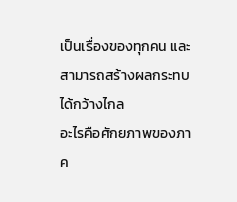เป็นเรื่องของทุกคน และสามารถสร้างผลกระทบได้กว้างไกล
อะไรคือศักยภาพของภาค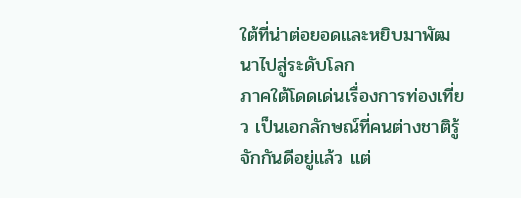ใต้ที่น่าต่อยอดและหยิบมาพัฒนาไปสู่ระดับโลก
ภาคใต้โดดเด่นเรื่องการท่องเที่ยว เป็นเอกลักษณ์ที่คนต่างชาติรู้จักกันดีอยู่แล้ว แต่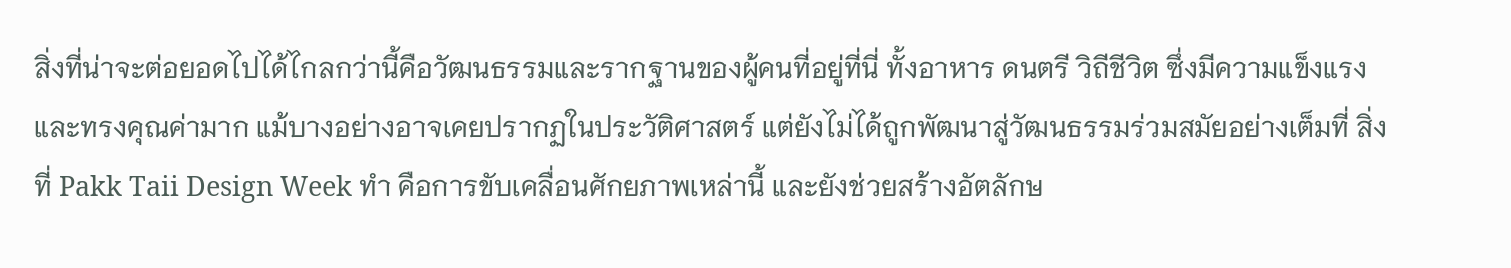สิ่งที่น่าจะต่อยอดไปได้ไกลกว่านี้คือวัฒนธรรมและรากฐานของผู้คนที่อยู่ที่นี่ ทั้งอาหาร ดนตรี วิถีชีวิต ซึ่งมีความแข็งแรงและทรงคุณค่ามาก แม้บางอย่างอาจเคยปรากฏในประวัติศาสตร์ แต่ยังไม่ได้ถูกพัฒนาสู่วัฒนธรรมร่วมสมัยอย่างเต็มที่ สิ่งที่ Pakk Taii Design Week ทำ คือการขับเคลื่อนศักยภาพเหล่านี้ และยังช่วยสร้างอัตลักษ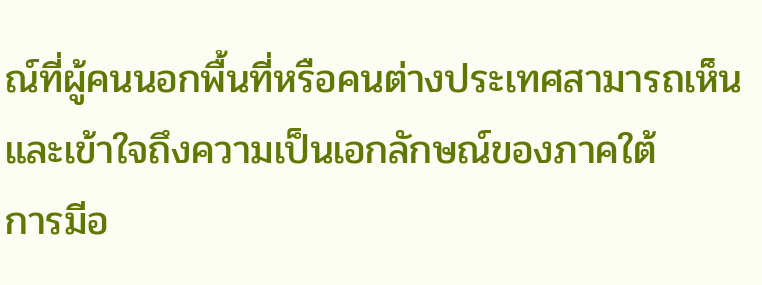ณ์ที่ผู้คนนอกพื้นที่หรือคนต่างประเทศสามารถเห็นและเข้าใจถึงความเป็นเอกลักษณ์ของภาคใต้
การมีอ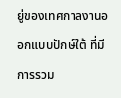ยู่ของเทศกาลงานออกแบบปักษ์ใต้ ที่มีการรวม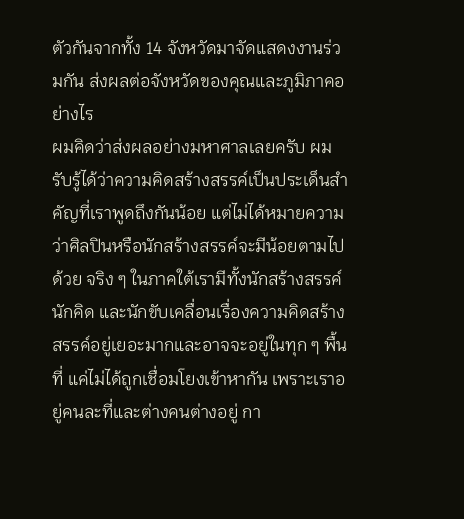ตัวกันจากทั้ง 14 จังหวัดมาจัดแสดงงานร่วมกัน ส่งผลต่อจังหวัดของคุณและภูมิภาคอย่างไร
ผมคิดว่าส่งผลอย่างมหาศาลเลยครับ ผมรับรู้ได้ว่าความคิดสร้างสรรค์เป็นประเด็นสำคัญที่เราพูดถึงกันน้อย แต่ไม่ได้หมายความว่าศิลปินหรือนักสร้างสรรค์จะมีน้อยตามไปด้วย จริง ๆ ในภาคใต้เรามีทั้งนักสร้างสรรค์ นักคิด และนักขับเคลื่อนเรื่องความคิดสร้างสรรค์อยู่เยอะมากและอาจจะอยู่ในทุก ๆ พื้นที่ แค่ไม่ได้ถูกเชื่อมโยงเข้าหากัน เพราะเราอยู่คนละที่และต่างคนต่างอยู่ กา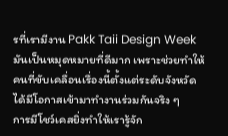รที่เรามีงาน Pakk Taii Design Week มันเป็นหมุดหมายที่ดีมาก เพราะช่วยทำให้คนที่ขับเคลื่อนเรื่องนี้ตั้งแต่ระดับจังหวัดได้มีโอกาสเข้ามาทำงานร่วมกันจริง ๆ
การมีโชว์เคสยิ่งทำให้เรารู้จัก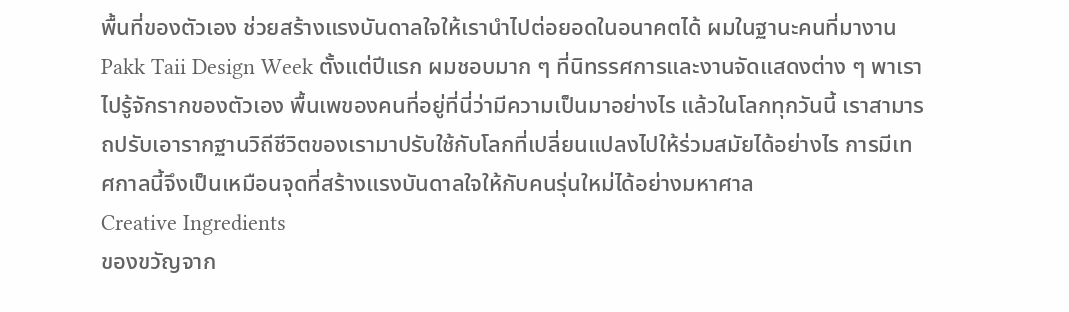พื้นที่ของตัวเอง ช่วยสร้างแรงบันดาลใจให้เรานำไปต่อยอดในอนาคตได้ ผมในฐานะคนที่มางาน Pakk Taii Design Week ตั้งแต่ปีแรก ผมชอบมาก ๆ ที่นิทรรศการและงานจัดแสดงต่าง ๆ พาเราไปรู้จักรากของตัวเอง พื้นเพของคนที่อยู่ที่นี่ว่ามีความเป็นมาอย่างไร แล้วในโลกทุกวันนี้ เราสามารถปรับเอารากฐานวิถีชีวิตของเรามาปรับใช้กับโลกที่เปลี่ยนแปลงไปให้ร่วมสมัยได้อย่างไร การมีเทศกาลนี้จึงเป็นเหมือนจุดที่สร้างแรงบันดาลใจให้กับคนรุ่นใหม่ได้อย่างมหาศาล
Creative Ingredients
ของขวัญจาก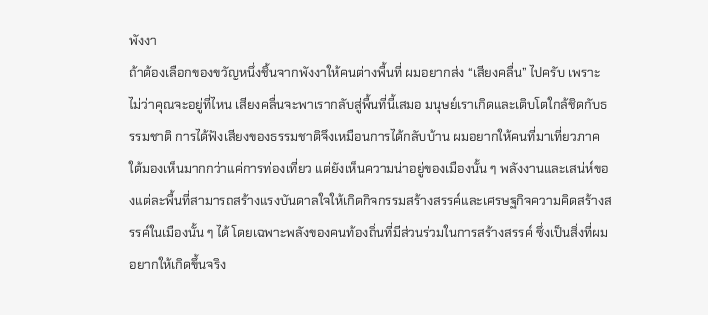พังงา
ถ้าต้องเลือกของขวัญหนึ่งชิ้นจากพังงาให้คนต่างพื้นที่ ผมอยากส่ง “เสียงคลื่น” ไปครับ เพราะไม่ว่าคุณจะอยู่ที่ไหน เสียงคลื่นจะพาเรากลับสู่พื้นที่นี้เสมอ มนุษย์เราเกิดและเติบโตใกล้ชิดกับธรรมชาติ การได้ฟังเสียงของธรรมชาติจึงเหมือนการได้กลับบ้าน ผมอยากให้คนที่มาเที่ยวภาคใต้มองเห็นมากกว่าแค่การท่องเที่ยว แต่ยังเห็นความน่าอยู่ของเมืองนั้น ๆ พลังงานและเสน่ห์ของแต่ละพื้นที่สามารถสร้างแรงบันดาลใจให้เกิดกิจกรรมสร้างสรรค์และเศรษฐกิจความคิดสร้างสรรค์ในเมืองนั้น ๆ ได้ โดยเฉพาะพลังของคนท้องถิ่นที่มีส่วนร่วมในการสร้างสรรค์ ซึ่งเป็นสิ่งที่ผมอยากให้เกิดขึ้นจริง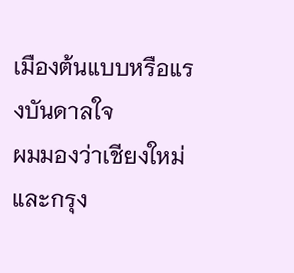เมืองต้นแบบหรือแรงบันดาลใจ
ผมมองว่าเชียงใหม่และกรุง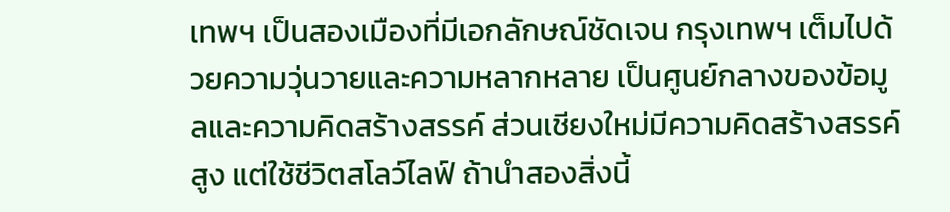เทพฯ เป็นสองเมืองที่มีเอกลักษณ์ชัดเจน กรุงเทพฯ เต็มไปด้วยความวุ่นวายและความหลากหลาย เป็นศูนย์กลางของข้อมูลและความคิดสร้างสรรค์ ส่วนเชียงใหม่มีความคิดสร้างสรรค์สูง แต่ใช้ชีวิตสโลว์ไลฟ์ ถ้านำสองสิ่งนี้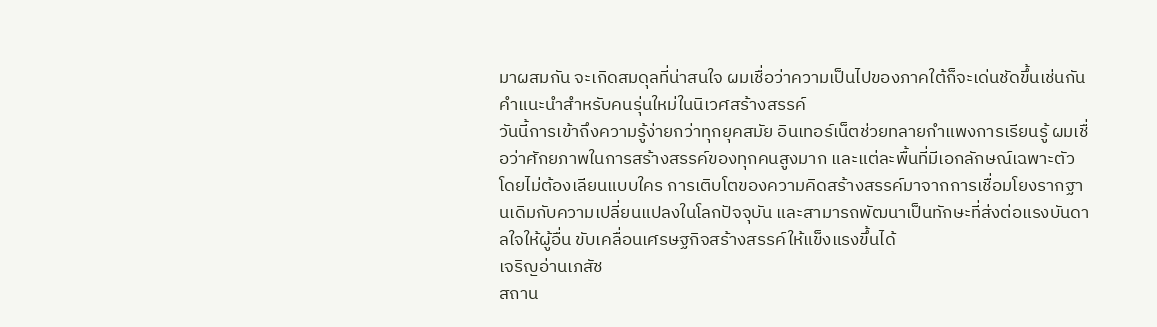มาผสมกัน จะเกิดสมดุลที่น่าสนใจ ผมเชื่อว่าความเป็นไปของภาคใต้ก็จะเด่นชัดขึ้นเช่นกัน
คำแนะนำสำหรับคนรุ่นใหม่ในนิเวศสร้างสรรค์
วันนี้การเข้าถึงความรู้ง่ายกว่าทุกยุคสมัย อินเทอร์เน็ตช่วยทลายกำแพงการเรียนรู้ ผมเชื่อว่าศักยภาพในการสร้างสรรค์ของทุกคนสูงมาก และแต่ละพื้นที่มีเอกลักษณ์เฉพาะตัวโดยไม่ต้องเลียนแบบใคร การเติบโตของความคิดสร้างสรรค์มาจากการเชื่อมโยงรากฐานเดิมกับความเปลี่ยนแปลงในโลกปัจจุบัน และสามารถพัฒนาเป็นทักษะที่ส่งต่อแรงบันดาลใจให้ผู้อื่น ขับเคลื่อนเศรษฐกิจสร้างสรรค์ให้แข็งแรงขึ้นได้
เจริญอ่านเภสัช
สถาน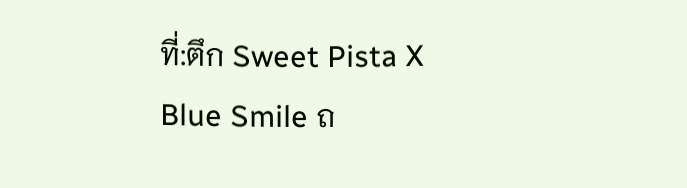ที่:ตึก Sweet Pista X Blue Smile ถ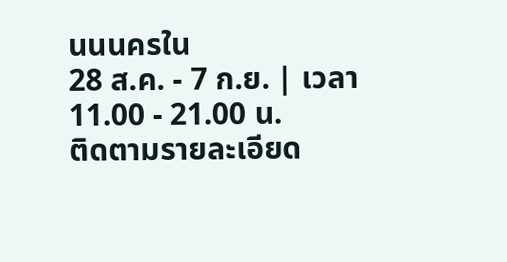นนนครใน
28 ส.ค. - 7 ก.ย. | เวลา 11.00 - 21.00 น.
ติดตามรายละเอียด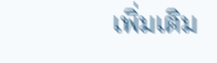เพิ่มเติม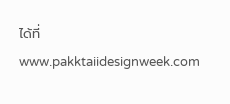ได้ที่ www.pakktaiidesignweek.com